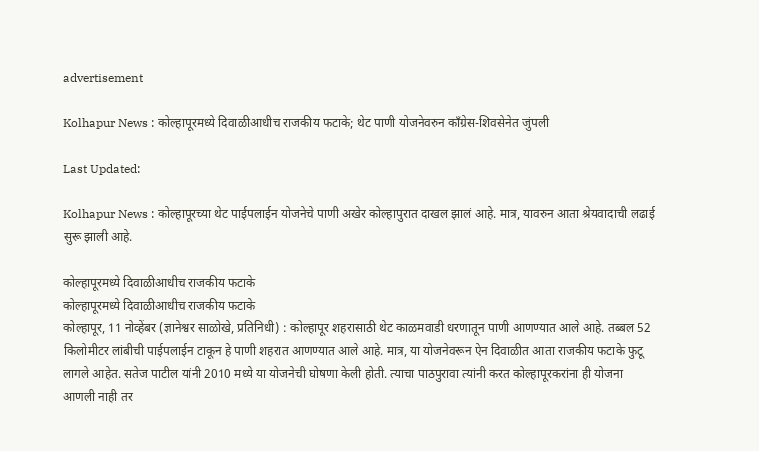advertisement

Kolhapur News : कोल्हापूरमध्ये दिवाळीआधीच राजकीय फटाके; थेट पाणी योजनेवरुन काँग्रेस-शिवसेनेत जुंपली

Last Updated:

Kolhapur News : कोल्हापूरच्या थेट पाईपलाईन योजनेचे पाणी अखेर कोल्हापुरात दाखल झालं आहे. मात्र, यावरुन आता श्रेयवादाची लढाई सुरू झाली आहे.

कोल्हापूरमध्ये दिवाळीआधीच राजकीय फटाके
कोल्हापूरमध्ये दिवाळीआधीच राजकीय फटाके
कोल्हापूर, 11 नोव्हेंबर (ज्ञानेश्वर साळोखे, प्रतिनिधी) : कोल्हापूर शहरासाठी थेट काळमवाडी धरणातून पाणी आणण्यात आले आहे. तब्बल 52 किलोमीटर लांबीची पाईपलाईन टाकून हे पाणी शहरात आणण्यात आले आहे. मात्र, या योजनेवरून ऐन दिवाळीत आता राजकीय फटाके फुटू लागले आहेत. सतेज पाटील यांनी 2010 मध्ये या योजनेची घोषणा केली होती. त्याचा पाठपुरावा त्यांनी करत कोल्हापूरकरांना ही योजना आणली नाही तर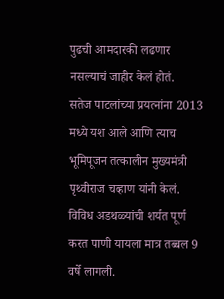पुढची आमदारकी लढणार नसल्याचं जाहीर केलं होतं.
सतेज पाटलांच्या प्रयत्नांना 2013 मध्ये यश आले आणि त्याच भूमिपूजन तत्कालीन मुख्यमंत्री पृथ्वीराज चव्हाण यांनी केलं. विविध अडथळ्यांची शर्यत पूर्ण करत पाणी यायला मात्र तब्बल 9 वर्षे लागली.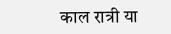काल रात्री या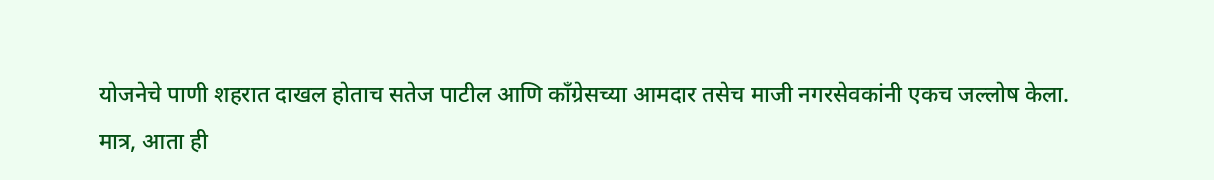योजनेचे पाणी शहरात दाखल होताच सतेज पाटील आणि काँग्रेसच्या आमदार तसेच माजी नगरसेवकांनी एकच जल्लोष केला.
मात्र, आता ही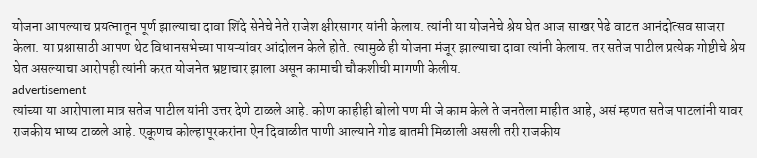योजना आपल्याच प्रयत्नातून पूर्ण झाल्याचा दावा शिंदे सेनेचे नेते राजेश क्षीरसागर यांनी केलाय. त्यांनी या योजनेचे श्रेय घेत आज साखर पेढे वाटत आनंदोत्सव साजरा केला. या प्रश्नासाठी आपण थेट विधानसभेच्या पायऱ्यांवर आंदोलन केले होते. त्यामुळे ही योजना मंजूर झाल्याचा दावा त्यांनी केलाय. तर सतेज पाटील प्रत्येक गोष्टीचे श्रेय घेत असल्याचा आरोपही त्यांनी करत योजनेत भ्रष्टाचार झाला असून कामाची चौकशीची मागणी केलीय.
advertisement
त्यांच्या या आरोपाला मात्र सतेज पाटील यांनी उत्तर देणे टाळले आहे. कोण काहीही बोलो पण मी जे काम केले ते जनतेला माहीत आहे, असं म्हणत सतेज पाटलांनी यावर राजकीय भाष्य टाळले आहे. एकूणच कोल्हापूरकरांना ऐन दिवाळीत पाणी आल्याने गोड बातमी मिळाली असली तरी राजकीय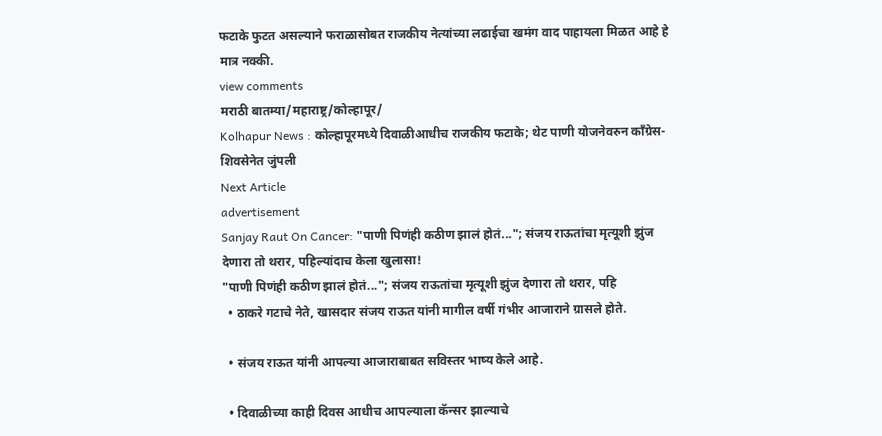फटाके फुटत असल्याने फराळासोबत राजकीय नेत्यांच्या लढाईचा खमंग वाद पाहायला मिळत आहे हे मात्र नक्की.
view comments
मराठी बातम्या/महाराष्ट्र/कोल्हापूर/
Kolhapur News : कोल्हापूरमध्ये दिवाळीआधीच राजकीय फटाके; थेट पाणी योजनेवरुन काँग्रेस-शिवसेनेत जुंपली
Next Article
advertisement
Sanjay Raut On Cancer: "पाणी पिणंही कठीण झालं होतं..."; संजय राऊतांचा मृत्यूशी झुंज देणारा तो थरार, पहिल्यांदाच केला खुलासा!
"पाणी पिणंही कठीण झालं होतं..."; संजय राऊतांचा मृत्यूशी झुंज देणारा तो थरार, पहि
  • ठाकरे गटाचे नेते, खासदार संजय राऊत यांनी मागील वर्षी गंभीर आजाराने ग्रासले होते.

  • संजय राऊत यांनी आपल्या आजाराबाबत सविस्तर भाष्य केले आहे.

  • दिवाळीच्या काही दिवस आधीच आपल्याला कॅन्सर झाल्याचे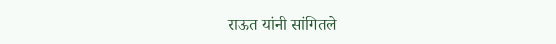राऊत यांनी सांगितले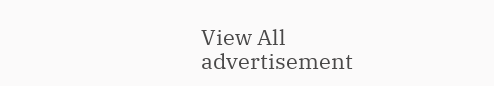View All
advertisement